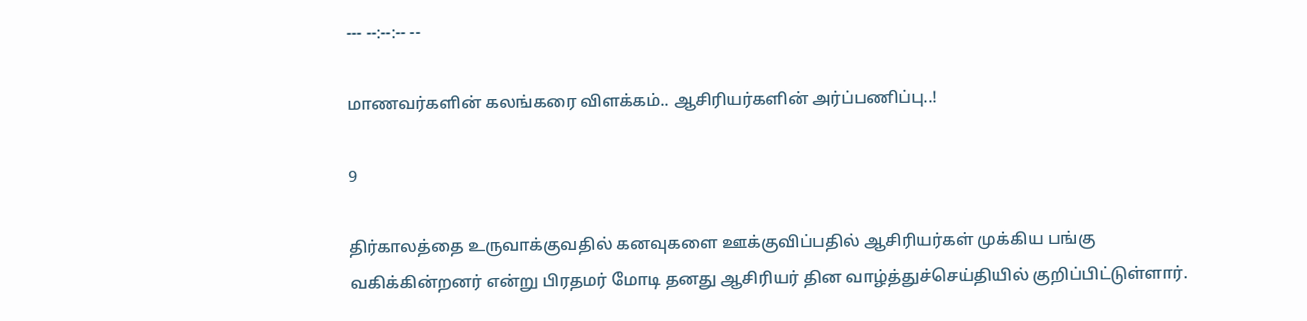--- --:--:-- --

மாணவர்களின் கலங்கரை விளக்கம்.. ஆசிரியர்களின் அர்ப்பணிப்பு..!

9

திர்காலத்தை உருவாக்குவதில் கனவுகளை ஊக்குவிப்பதில் ஆசிரியர்கள் முக்கிய பங்கு வகிக்கின்றனர் என்று பிரதமர் மோடி தனது ஆசிரியர் தின வாழ்த்துச்செய்தியில் குறிப்பிட்டுள்ளார்.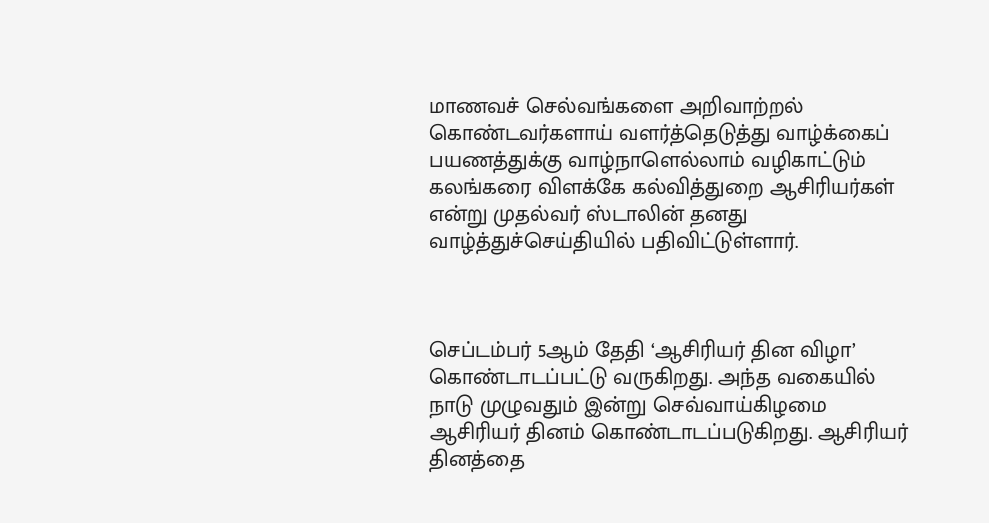மாணவச் செல்வங்களை அறிவாற்றல் கொண்டவர்களாய் வளர்த்தெடுத்து வாழ்க்கைப் பயணத்துக்கு வாழ்நாளெல்லாம் வழிகாட்டும் கலங்கரை விளக்கே கல்வித்துறை ஆசிரியர்கள் என்று முதல்வர் ஸ்டாலின் தனது வாழ்த்துச்செய்தியில் பதிவிட்டுள்ளார்.



செப்டம்பர் 5ஆம் தேதி ‘ஆசிரியர் தின விழா’ கொண்டாடப்பட்டு வருகிறது. அந்த வகையில் நாடு முழுவதும் இன்று செவ்வாய்கிழமை ஆசிரியர் தினம் கொண்டாடப்படுகிறது. ஆசிரியர் தினத்தை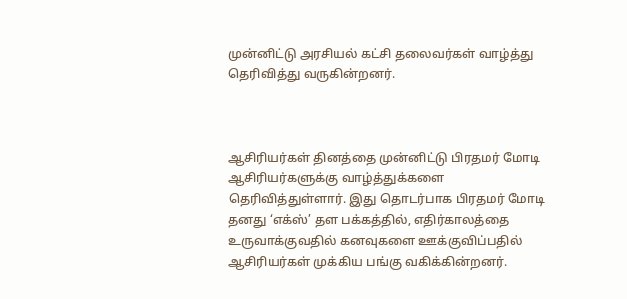முன்னிட்டு அரசியல் கட்சி தலைவர்கள் வாழ்த்து தெரிவித்து வருகின்றனர்.



ஆசிரியர்கள் தினத்தை முன்னிட்டு பிரதமர் மோடி ஆசிரியர்களுக்கு வாழ்த்துக்களை தெரிவித்துள்ளார். இது தொடர்பாக பிரதமர் மோடி தனது ‘எக்ஸ்’ தள பக்கத்தில், எதிர்காலத்தை உருவாக்குவதில் கனவுகளை ஊக்குவிப்பதில் ஆசிரியர்கள் முக்கிய பங்கு வகிக்கின்றனர்.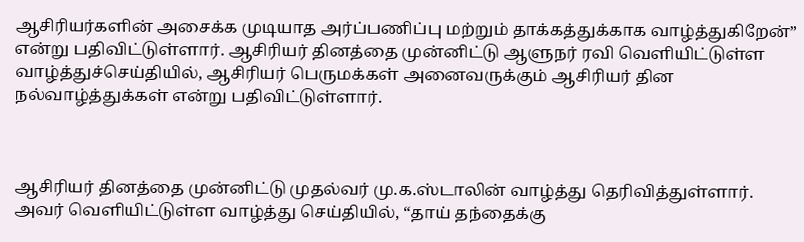ஆசிரியர்களின் அசைக்க முடியாத அர்ப்பணிப்பு மற்றும் தாக்கத்துக்காக வாழ்த்துகிறேன்” என்று பதிவிட்டுள்ளார். ஆசிரியர் தினத்தை முன்னிட்டு ஆளுநர் ரவி வெளியிட்டுள்ள வாழ்த்துச்செய்தியில், ஆசிரியர் பெருமக்கள் அனைவருக்கும் ஆசிரியர் தின நல்வாழ்த்துக்கள் என்று பதிவிட்டுள்ளார்.



ஆசிரியர் தினத்தை முன்னிட்டு முதல்வர் மு.க.ஸ்டாலின் வாழ்த்து தெரிவித்துள்ளார். அவர் வெளியிட்டுள்ள வாழ்த்து செய்தியில், “தாய் தந்தைக்கு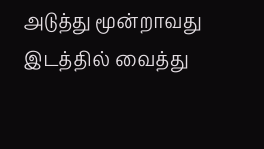அடுத்து மூன்றாவது இடத்தில் வைத்து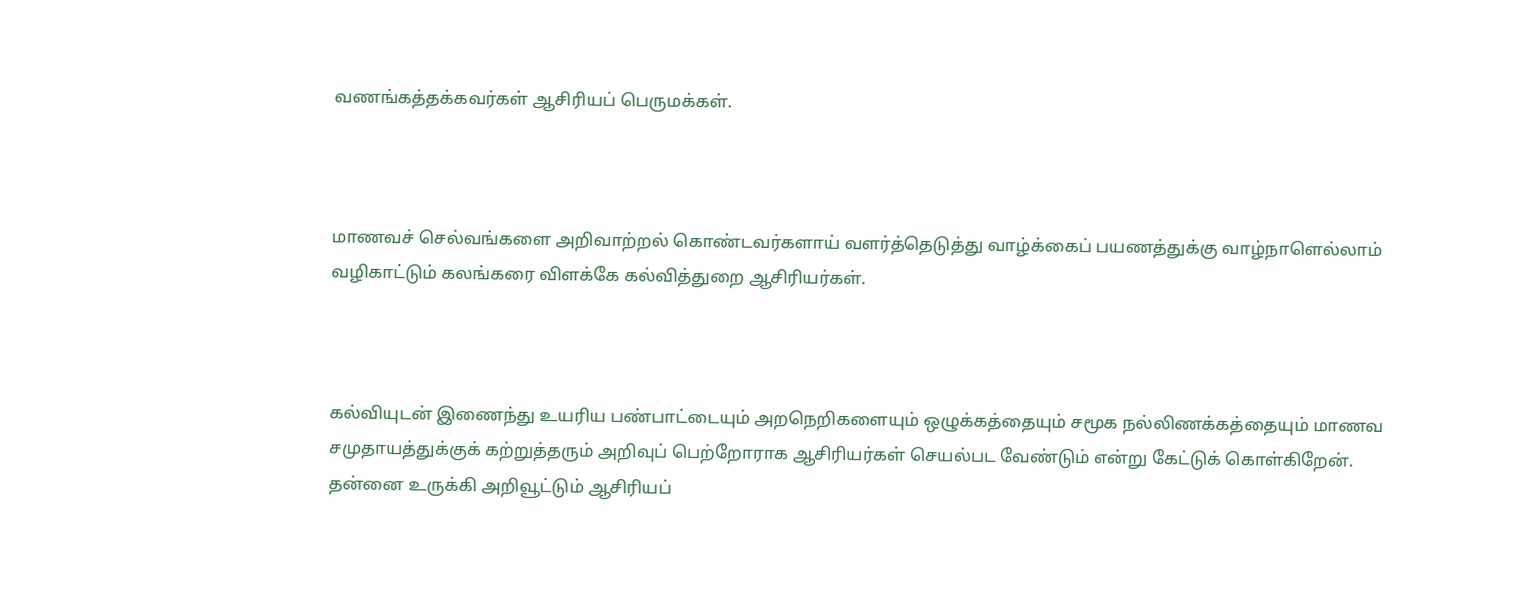வணங்கத்தக்கவர்கள் ஆசிரியப் பெருமக்கள்.



மாணவச் செல்வங்களை அறிவாற்றல் கொண்டவர்களாய் வளர்த்தெடுத்து வாழ்க்கைப் பயணத்துக்கு வாழ்நாளெல்லாம் வழிகாட்டும் கலங்கரை விளக்கே கல்வித்துறை ஆசிரியர்கள்.



கல்வியுடன் இணைந்து உயரிய பண்பாட்டையும் அறநெறிகளையும் ஒழுக்கத்தையும் சமூக நல்லிணக்கத்தையும் மாணவ சமுதாயத்துக்குக் கற்றுத்தரும் அறிவுப் பெற்றோராக ஆசிரியர்கள் செயல்பட வேண்டும் என்று கேட்டுக் கொள்கிறேன். தன்னை உருக்கி அறிவூட்டும் ஆசிரியப்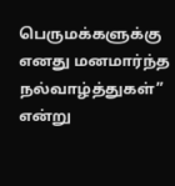பெருமக்களுக்கு எனது மனமார்ந்த நல்வாழ்த்துகள்” என்று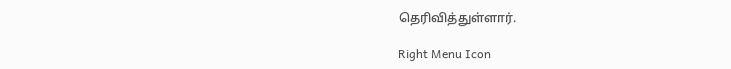தெரிவித்துள்ளார்.

Right Menu Icon